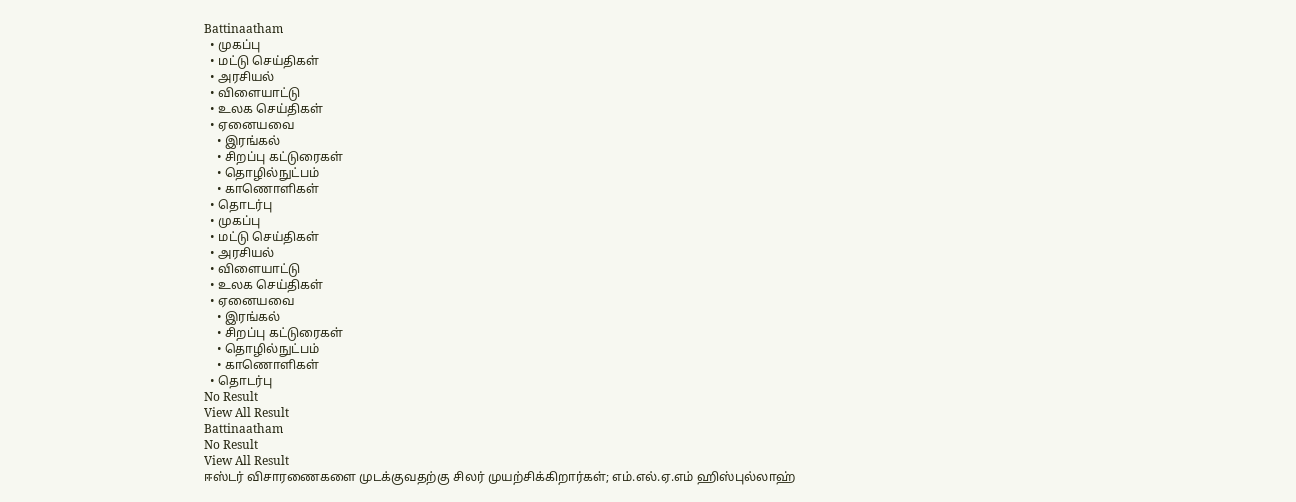Battinaatham
  • முகப்பு
  • மட்டு செய்திகள்
  • அரசியல்
  • விளையாட்டு
  • உலக செய்திகள்
  • ஏனையவை
    • இரங்கல்
    • சிறப்பு கட்டுரைகள்
    • தொழில்நுட்பம்
    • காணொளிகள்
  • தொடர்பு
  • முகப்பு
  • மட்டு செய்திகள்
  • அரசியல்
  • விளையாட்டு
  • உலக செய்திகள்
  • ஏனையவை
    • இரங்கல்
    • சிறப்பு கட்டுரைகள்
    • தொழில்நுட்பம்
    • காணொளிகள்
  • தொடர்பு
No Result
View All Result
Battinaatham
No Result
View All Result
ஈஸ்டர் விசாரணைகளை முடக்குவதற்கு சிலர் முயற்சிக்கிறார்கள்; எம்.எல்.ஏ.எம் ஹிஸ்புல்லாஹ்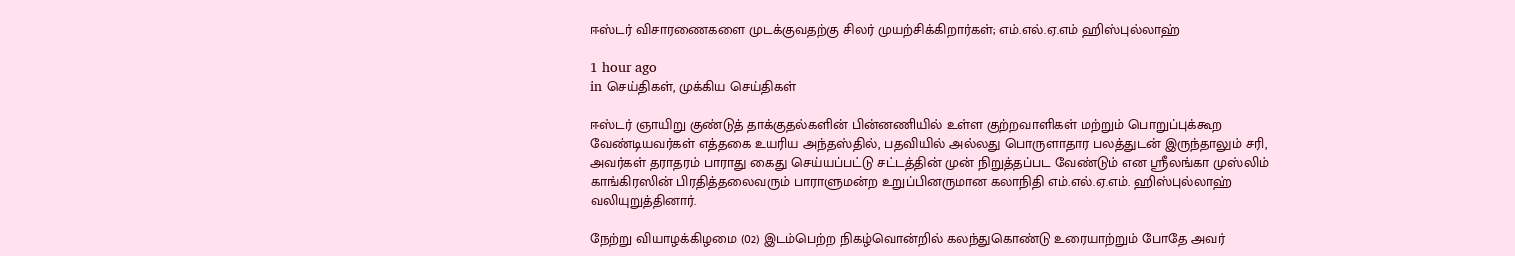ஈஸ்டர் விசாரணைகளை முடக்குவதற்கு சிலர் முயற்சிக்கிறார்கள்; எம்.எல்.ஏ.எம் ஹிஸ்புல்லாஹ்

1 hour ago
in செய்திகள், முக்கிய செய்திகள்

ஈஸ்டர் ஞாயிறு குண்டுத் தாக்குதல்களின் பின்னணியில் உள்ள குற்றவாளிகள் மற்றும் பொறுப்புக்கூற வேண்டியவர்கள் எத்தகை உயரிய அந்தஸ்தில், பதவியில் அல்லது பொருளாதார பலத்துடன் இருந்தாலும் சரி, அவர்கள் தராதரம் பாராது கைது செய்யப்பட்டு சட்டத்தின் முன் நிறுத்தப்பட வேண்டும் என ஸ்ரீலங்கா முஸ்லிம் காங்கிரஸின் பிரதித்தலைவரும் பாராளுமன்ற உறுப்பினருமான கலாநிதி எம்.எல்.ஏ.எம். ஹிஸ்புல்லாஹ் வலியுறுத்தினார்.

நேற்று வியாழக்கிழமை (02) இடம்பெற்ற நிகழ்வொன்றில் கலந்துகொண்டு உரையாற்றும் போதே அவர்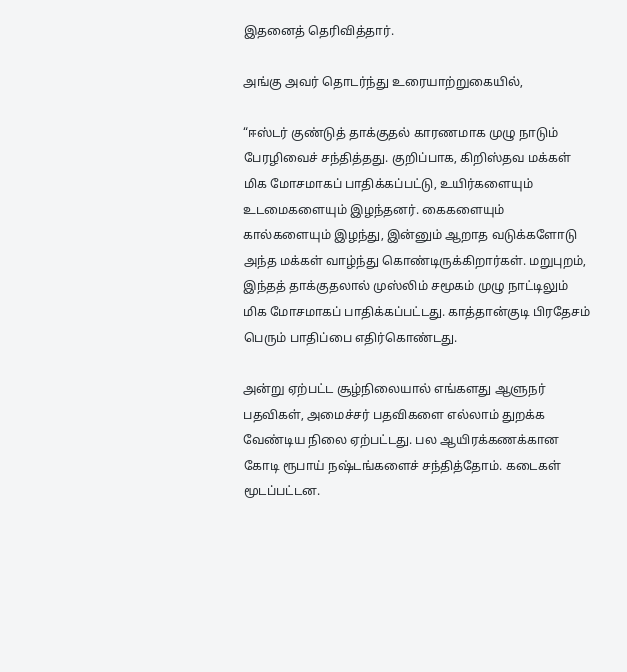இதனைத் தெரிவித்தார்.

அங்கு அவர் தொடர்ந்து உரையாற்றுகையில்,

“ஈஸ்டர் குண்டுத் தாக்குதல் காரணமாக முழு நாடும் பேரழிவைச் சந்தித்தது. குறிப்பாக, கிறிஸ்தவ மக்கள் மிக மோசமாகப் பாதிக்கப்பட்டு, உயிர்களையும் உடமைகளையும் இழந்தனர். கைகளையும் கால்களையும் இழந்து, இன்னும் ஆறாத வடுக்களோடு அந்த மக்கள் வாழ்ந்து கொண்டிருக்கிறார்கள். மறுபுறம், இந்தத் தாக்குதலால் முஸ்லிம் சமூகம் முழு நாட்டிலும் மிக மோசமாகப் பாதிக்கப்பட்டது. காத்தான்குடி பிரதேசம் பெரும் பாதிப்பை எதிர்கொண்டது.

அன்று ஏற்பட்ட சூழ்நிலையால் எங்களது ஆளுநர் பதவிகள், அமைச்சர் பதவிகளை எல்லாம் துறக்க வேண்டிய நிலை ஏற்பட்டது. பல ஆயிரக்கணக்கான கோடி ரூபாய் நஷ்டங்களைச் சந்தித்தோம். கடைகள் மூடப்பட்டன.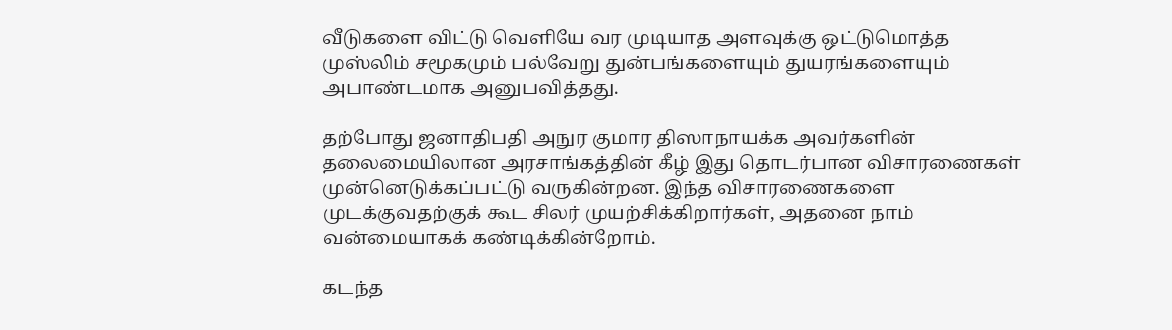வீடுகளை விட்டு வெளியே வர முடியாத அளவுக்கு ஒட்டுமொத்த முஸ்லிம் சமூகமும் பல்வேறு துன்பங்களையும் துயரங்களையும் அபாண்டமாக அனுபவித்தது.

தற்போது ஜனாதிபதி அநுர குமார திஸாநாயக்க அவர்களின் தலைமையிலான அரசாங்கத்தின் கீழ் இது தொடர்பான விசாரணைகள் முன்னெடுக்கப்பட்டு வருகின்றன. இந்த விசாரணைகளை முடக்குவதற்குக் கூட சிலர் முயற்சிக்கிறார்கள், அதனை நாம் வன்மையாகக் கண்டிக்கின்றோம்.

கடந்த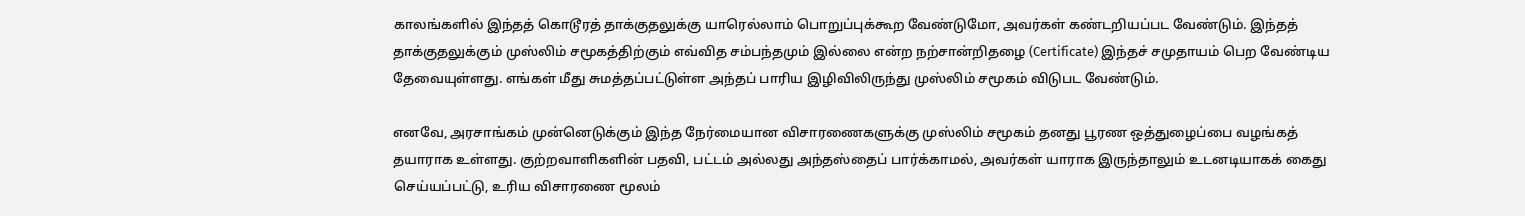காலங்களில் இந்தத் கொடூரத் தாக்குதலுக்கு யாரெல்லாம் பொறுப்புக்கூற வேண்டுமோ, அவர்கள் கண்டறியப்பட வேண்டும். இந்தத் தாக்குதலுக்கும் முஸ்லிம் சமூகத்திற்கும் எவ்வித சம்பந்தமும் இல்லை என்ற நற்சான்றிதழை (Certificate) இந்தச் சமுதாயம் பெற வேண்டிய தேவையுள்ளது. எங்கள் மீது சுமத்தப்பட்டுள்ள அந்தப் பாரிய இழிவிலிருந்து முஸ்லிம் சமூகம் விடுபட வேண்டும்.

எனவே, அரசாங்கம் முன்னெடுக்கும் இந்த நேர்மையான விசாரணைகளுக்கு முஸ்லிம் சமூகம் தனது பூரண ஒத்துழைப்பை வழங்கத் தயாராக உள்ளது. குற்றவாளிகளின் பதவி, பட்டம் அல்லது அந்தஸ்தைப் பார்க்காமல், அவர்கள் யாராக இருந்தாலும் உடனடியாகக் கைது செய்யப்பட்டு, உரிய விசாரணை மூலம்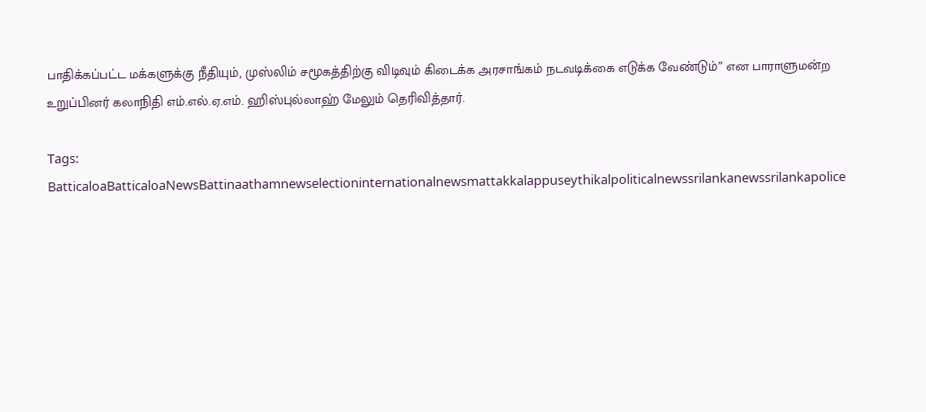பாதிக்கப்பட்ட மக்களுக்கு நீதியும், முஸ்லிம் சமூகத்திற்கு விடிவும் கிடைக்க அரசாங்கம் நடவடிக்கை எடுக்க வேண்டும்” என பாராளுமன்ற உறுப்பினர் கலாநிதி எம்.எல்.ஏ.எம். ஹிஸ்புல்லாஹ் மேலும் தெரிவித்தார்.

Tags: BatticaloaBatticaloaNewsBattinaathamnewselectioninternationalnewsmattakkalappuseythikalpoliticalnewssrilankanewssrilankapolice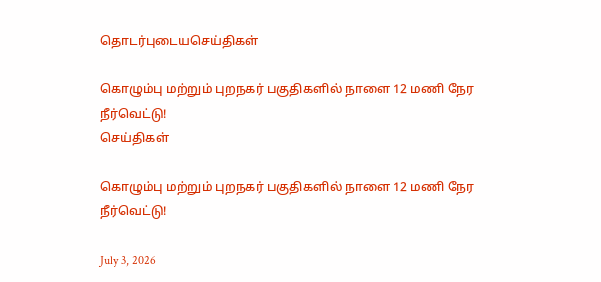தொடர்புடையசெய்திகள்

கொழும்பு மற்றும் புறநகர் பகுதிகளில் நாளை 12 மணி நேர நீர்வெட்டு!
செய்திகள்

கொழும்பு மற்றும் புறநகர் பகுதிகளில் நாளை 12 மணி நேர நீர்வெட்டு!

July 3, 2026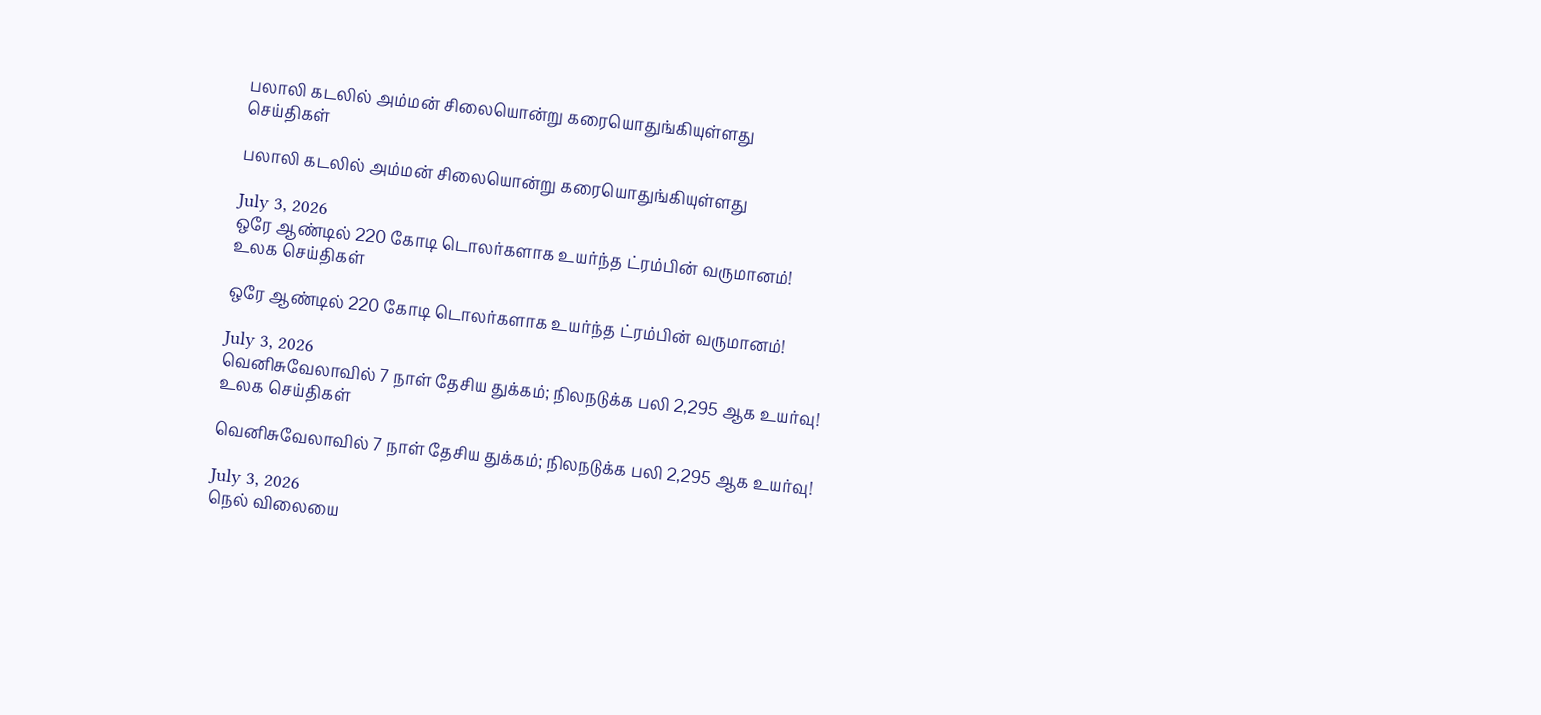பலாலி கடலில் அம்மன் சிலையொன்று கரையொதுங்கியுள்ளது
செய்திகள்

பலாலி கடலில் அம்மன் சிலையொன்று கரையொதுங்கியுள்ளது

July 3, 2026
ஒரே ஆண்டில் 220 கோடி டொலர்களாக உயர்ந்த ட்ரம்பின் வருமானம்!
உலக செய்திகள்

ஒரே ஆண்டில் 220 கோடி டொலர்களாக உயர்ந்த ட்ரம்பின் வருமானம்!

July 3, 2026
வெனிசுவேலாவில் 7 நாள் தேசிய துக்கம்; நிலநடுக்க பலி 2,295 ஆக உயர்வு!
உலக செய்திகள்

வெனிசுவேலாவில் 7 நாள் தேசிய துக்கம்; நிலநடுக்க பலி 2,295 ஆக உயர்வு!

July 3, 2026
நெல் விலையை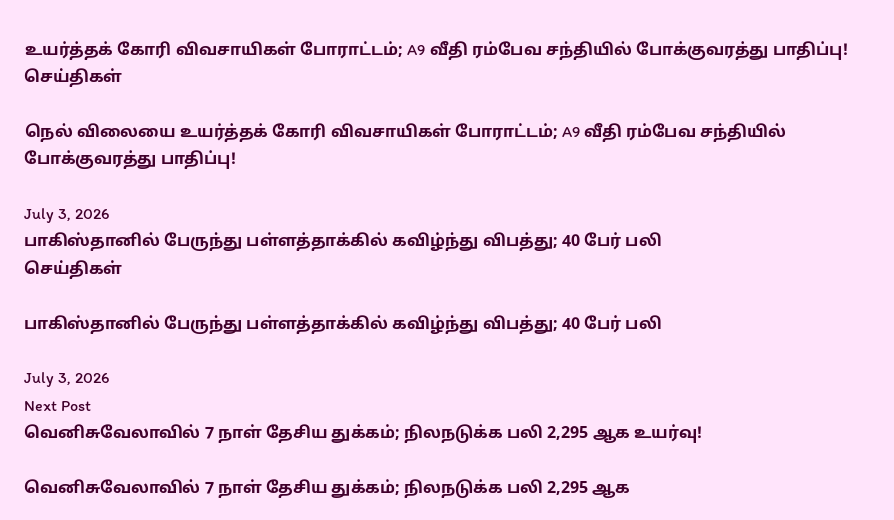உயர்த்தக் கோரி விவசாயிகள் போராட்டம்; A9 வீதி ரம்பேவ சந்தியில் போக்குவரத்து பாதிப்பு!
செய்திகள்

நெல் விலையை உயர்த்தக் கோரி விவசாயிகள் போராட்டம்; A9 வீதி ரம்பேவ சந்தியில் போக்குவரத்து பாதிப்பு!

July 3, 2026
பாகிஸ்தானில் பேருந்து பள்ளத்தாக்கில் கவிழ்ந்து விபத்து; 40 பேர் பலி
செய்திகள்

பாகிஸ்தானில் பேருந்து பள்ளத்தாக்கில் கவிழ்ந்து விபத்து; 40 பேர் பலி

July 3, 2026
Next Post
வெனிசுவேலாவில் 7 நாள் தேசிய துக்கம்; நிலநடுக்க பலி 2,295 ஆக உயர்வு!

வெனிசுவேலாவில் 7 நாள் தேசிய துக்கம்; நிலநடுக்க பலி 2,295 ஆக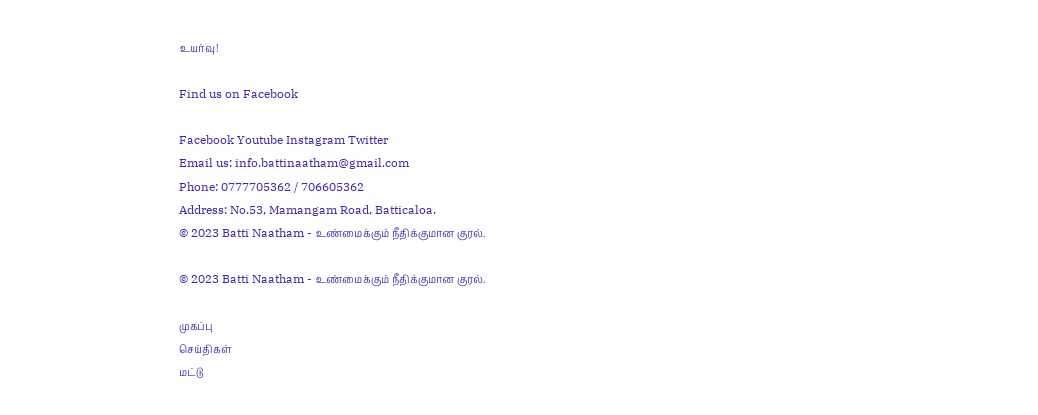உயர்வு!

Find us on Facebook

Facebook Youtube Instagram Twitter
Email us: info.battinaatham@gmail.com
Phone: 0777705362 / 706605362
Address: No.53, Mamangam Road, Batticaloa.
© 2023 Batti Naatham - உண்மைக்கும் நீதிக்குமான குரல்.

© 2023 Batti Naatham - உண்மைக்கும் நீதிக்குமான குரல்.

முகப்பு
செய்திகள்
மட்டு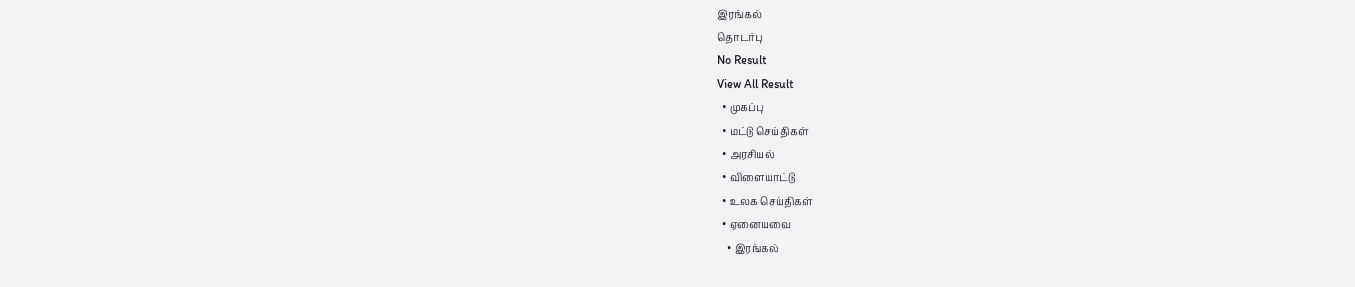இரங்கல்
தொடர்பு
No Result
View All Result
  • முகப்பு
  • மட்டு செய்திகள்
  • அரசியல்
  • விளையாட்டு
  • உலக செய்திகள்
  • ஏனையவை
    • இரங்கல்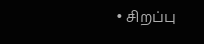• சிறப்பு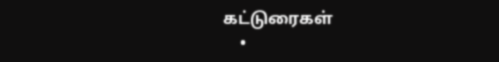கட்டுரைகள்
    •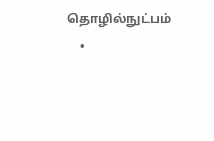தொழில்நுட்பம்
    •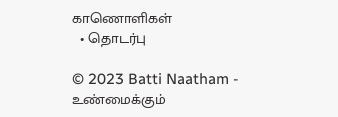காணொளிகள்
  • தொடர்பு

© 2023 Batti Naatham - உண்மைக்கும்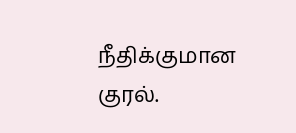நீதிக்குமான குரல்.